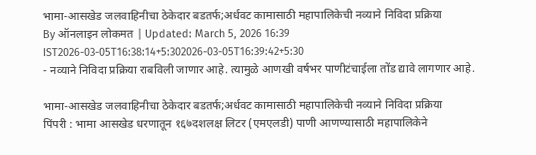भामा-आसखेड जलवाहिनीचा ठेकेदार बडतर्फ;अर्धवट कामासाठी महापालिकेची नव्याने निविदा प्रक्रिया
By ऑनलाइन लोकमत | Updated: March 5, 2026 16:39 IST2026-03-05T16:38:14+5:302026-03-05T16:39:42+5:30
- नव्याने निविदा प्रक्रिया राबविली जाणार आहे. त्यामुळे आणखी वर्षभर पाणीटंचाईला तोंड द्यावे लागणार आहे.

भामा-आसखेड जलवाहिनीचा ठेकेदार बडतर्फ;अर्धवट कामासाठी महापालिकेची नव्याने निविदा प्रक्रिया
पिंपरी : भामा आसखेड धरणातून १६७दशलक्ष लिटर (एमएलडी) पाणी आणण्यासाठी महापालिकेने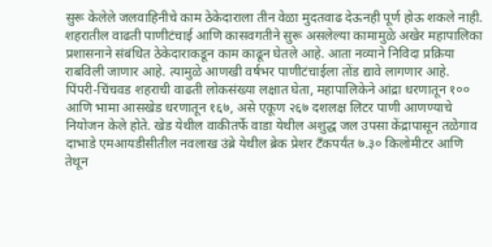सुरू केलेले जलवाहिनीचे काम ठेकेदाराला तीन वेळा मुदतवाढ देऊनही पूर्ण होऊ शकले नाही. शहरातील वाढती पाणीटंचाई आणि कासवगतीने सुरू असलेल्या कामामुळे अखेर महापालिका प्रशासनाने संबंधित ठेकेदाराकडून काम काढून घेतले आहे. आता नव्याने निविदा प्रक्रिया राबविली जाणार आहे. त्यामुळे आणखी वर्षभर पाणीटंचाईला तोंड द्यावे लागणार आहे.
पिंपरी-चिंचवड शहराची वाढती लोकसंख्या लक्षात घेता, महापालिकेने आंद्रा धरणातून १०० आणि भामा आसखेड धरणातून १६७, असे एकूण २६७ दशलक्ष लिटर पाणी आणण्याचे नियोजन केले होते. खेड येथील वाकीतर्फे वाडा येथील अशुद्ध जल उपसा केंद्रापासून तळेगाव दाभाडे एमआयडीसीतील नवलाख उंब्रे येथील ब्रेक प्रेशर टँकपर्यंत ७.३० किलोमीटर आणि तेथून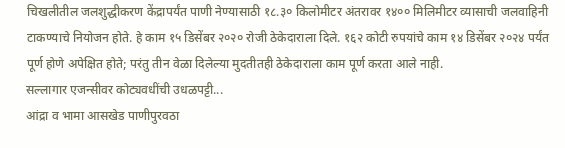चिखलीतील जलशुद्धीकरण केंद्रापर्यंत पाणी नेण्यासाठी १८.३० किलोमीटर अंतरावर १४०० मिलिमीटर व्यासाची जलवाहिनी टाकण्याचे नियोजन होते. हे काम १५ डिसेंबर २०२० रोजी ठेकेदाराला दिले. १६२ कोटी रुपयांचे काम १४ डिसेंबर २०२४ पर्यंत पूर्ण होणे अपेक्षित होते; परंतु तीन वेळा दिलेल्या मुदतीतही ठेकेदाराला काम पूर्ण करता आले नाही.
सल्लागार एजन्सीवर कोट्यवधींची उधळपट्टी...
आंद्रा व भामा आसखेड पाणीपुरवठा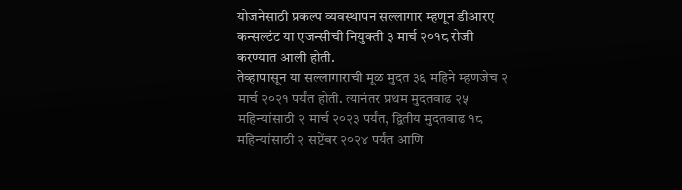योजनेसाठी प्रकल्प व्यवस्थापन सल्लागार म्हणून डीआरए कन्सल्टंट या एजन्सीची नियुक्ती ३ मार्च २०१८ रोजी करण्यात आली होती.
तेव्हापासून या सल्लागाराची मूळ मुदत ३६ महिने म्हणजेच २ मार्च २०२१ पर्यंत होती. त्यानंतर प्रथम मुदतवाढ २५ महिन्यांसाठी २ मार्च २०२३ पर्यंत, द्वितीय मुदतवाढ १८ महिन्यांसाठी २ सप्टेंबर २०२४ पर्यंत आणि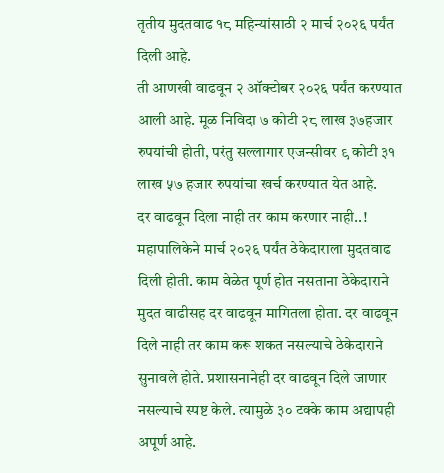तृतीय मुदतवाढ १८ महिन्यांसाठी २ मार्च २०२६ पर्यंत दिली आहे.
ती आणखी वाढवून २ ऑक्टोबर २०२६ पर्यंत करण्यात आली आहे. मूळ निविदा ७ कोटी २८ लाख ३७हजार रुपयांची होती, परंतु सल्लागार एजन्सीवर ९ कोटी ३१ लाख ५७ हजार रुपयांचा खर्च करण्यात येत आहे.
दर वाढवून दिला नाही तर काम करणार नाही..!
महापालिकेने मार्च २०२६ पर्यंत ठेकेदाराला मुदतवाढ दिली होती. काम वेळेत पूर्ण होत नसताना ठेकेदाराने मुदत वाढीसह दर वाढवून मागितला होता. दर वाढवून दिले नाही तर काम करू शकत नसल्याचे ठेकेदाराने सुनावले होते. प्रशासनानेही दर वाढवून दिले जाणार नसल्याचे स्पष्ट केले. त्यामुळे ३० टक्के काम अद्यापही अपूर्ण आहे.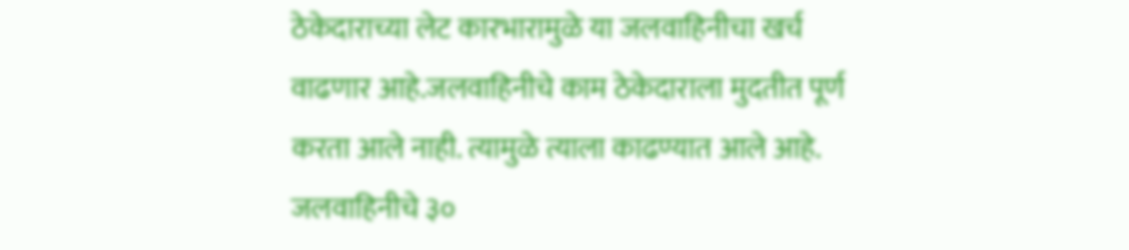ठेकेदाराच्या लेट कारभारामुळे या जलवाहिनीचा खर्च वाढणार आहे.जलवाहिनीचे काम ठेकेदाराला मुदतीत पूर्ण करता आले नाही. त्यामुळे त्याला काढण्यात आले आहे. जलवाहिनीचे ३०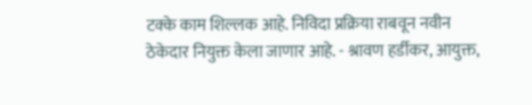टक्के काम शिल्लक आहे. निविदा प्रक्रिया राबवून नवीन ठेकेदार नियुक्त केला जाणार आहे. - श्रावण हर्डीकर, आयुक्त,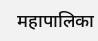महापालिका